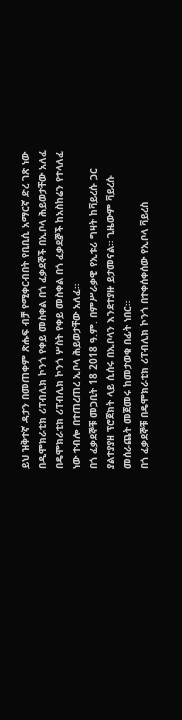ይህ ዝቅተኛ ዳታን በመጠቀም ጽሑፍ ብቻ የሚቀርብበት የቢቢሲ አማርኛ ድረ ገጽ ነው
በዲሞክራቲክ ሪፐብሊክ ኮንጎ የቀይ መስቀል በጎ ፈቃደኞች በኢቦላ ሕይወታቸው አለፈ
በዴሞክራቲክ ሪፐብሊክ ኮንጎ ሦስት የቀይ መስቀል በጎ ፈቃደⶉች ከአስከሬን የተላለፈ ነው ተብሎ በተጠረጠረ ኢቦላ ሕይወታቸው አለፈ።
በጎ ፈቃደኞቹ መጋቢት 18 2018 ዓ.ም. በምሥራቃዊ የኢቱሪ ግዛት ከቫይረሱ ጋር ያልተያያዘ ፕሮጀክት ላይ ሲሰሩ በኢቦላን እንደተያዙ ይታመናል። ጊዜውም ቫይረሱ መሰራጨት መጀመሩ ከመታወቁ በፊት ነበር።
በጎ ፈቃደኞቹ በዴሞክራቲክ ሪፐብሊክ ኮንጎ በተቀሰቀሰው የኢቦላ ቫይረስ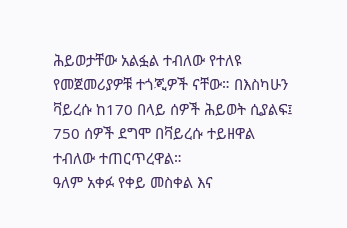ሕይወታቸው አልፏል ተብለው የተለዩ የመጀመሪያዎቹ ተጎጂዎች ናቸው። በእስካሁን ቫይረሱ ከ170 በላይ ሰዎች ሕይወት ሲያልፍ፤ 750 ሰዎች ደግሞ በቫይረሱ ተይዘዋል ተብለው ተጠርጥረዋል።
ዓለም አቀፉ የቀይ መስቀል እና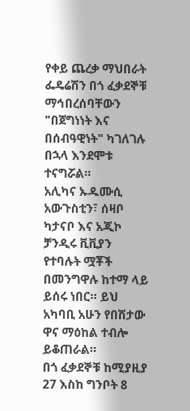የቀይ ጨረቃ ማህበራት ፌዴሬሽን በጎ ፈቃደኞቹ ማኅበረሰባቸውን "በጀግነነት እና በሰብዓዊነት" ካገለገሉ በኋላ እንደሞቱ ተናግሯል።
አሊካና ኡዱሙሲ አውጉስቲን፣ ሰዛቦ ካታናቦ እና አጂኮ ቻንዲሩ ቪቪያን የተባሉት ሟቾች በመንግዋሉ ከተማ ላይ ይሰሩ ነበር። ይህ አካባቢ አሁን የበሽታው ዋና ማዕከል ተብሎ ይቆጠራል።
በጎ ፈቃደኞቹ ከሚያዚያ 27 እስከ ግንቦት 8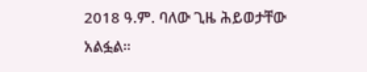2018 ዓ.ም. ባለው ጊዜ ሕይወታቸው አልፏል።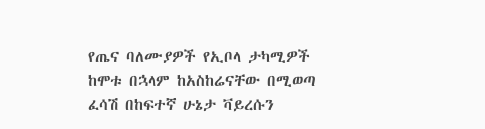የጤና ባለሙያዎች የኢቦላ ታካሚዎች ከሞቱ በኋላም ከአስከሬናቸው በሚወጣ ፈሳሽ በከፍተኛ ሁኔታ ቫይረሱን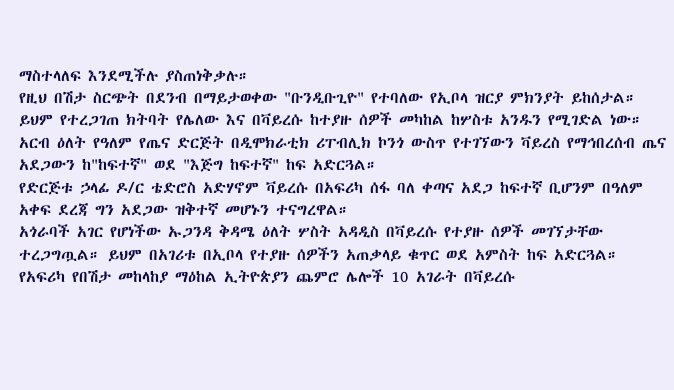ማስተላለፍ እንደሚችሉ ያስጠነቅቃሉ።
የዚህ በሽታ ስርጭት በደንብ በማይታወቀው "ቡንዲቡጊዮ" የተባለው የኢቦላ ዝርያ ምክንያት ይከሰታል። ይህም የተረጋገጠ ክትባት የሌለው እና በቫይረሱ ከተያዙ ሰዎች መካከል ከሦስቱ አንዱን የሚገድል ነው።
አርብ ዕለት የዓለም የጤና ድርጅት በዲሞክራቲክ ሪፐብሊክ ኮንጎ ውስጥ የተገኘውን ቫይረስ የማኅበረሰብ ጤና አደጋውን ከ"ከፍተኛ" ወደ "እጅግ ከፍተኛ" ከፍ አድርጓል።
የድርጅቱ ኃላፊ ዶ/ር ቴድሮስ አድሃኖም ቫይረሱ በአፍሪካ ሰፋ ባለ ቀጣና አደጋ ከፍተኛ ቢሆንም በዓለም አቀፍ ደረጃ ግን አደጋው ዝቅተኛ መሆኑን ተናግረዋል።
አጎራባች አገር የሆነችው ኡጋንዳ ቅዳሜ ዕለት ሦስት አዳዲስ በቫይረሱ የተያዙ ሰዎች መገኘታቸው ተረጋግጧል። ይህም በአገሪቱ በኢቦላ የተያዙ ሰዎችን አጠቃላይ ቁጥር ወደ አምስት ከፍ አድርጓል።
የአፍሪካ የበሽታ መከላከያ ማዕከል ኢትዮጵያን ጨምሮ ሌሎች 10 አገራት በቫይረሱ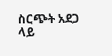ስርጭት አደጋ ላይ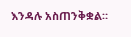እንዳሉ አስጠንቅቋል።